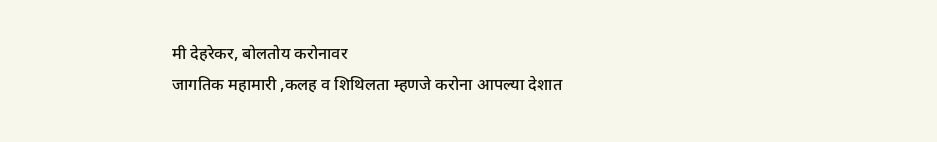मी देहरेकर, बोलतोय करोनावर
जागतिक महामारी ,कलह व शिथिलता म्हणजे करोना आपल्या देशात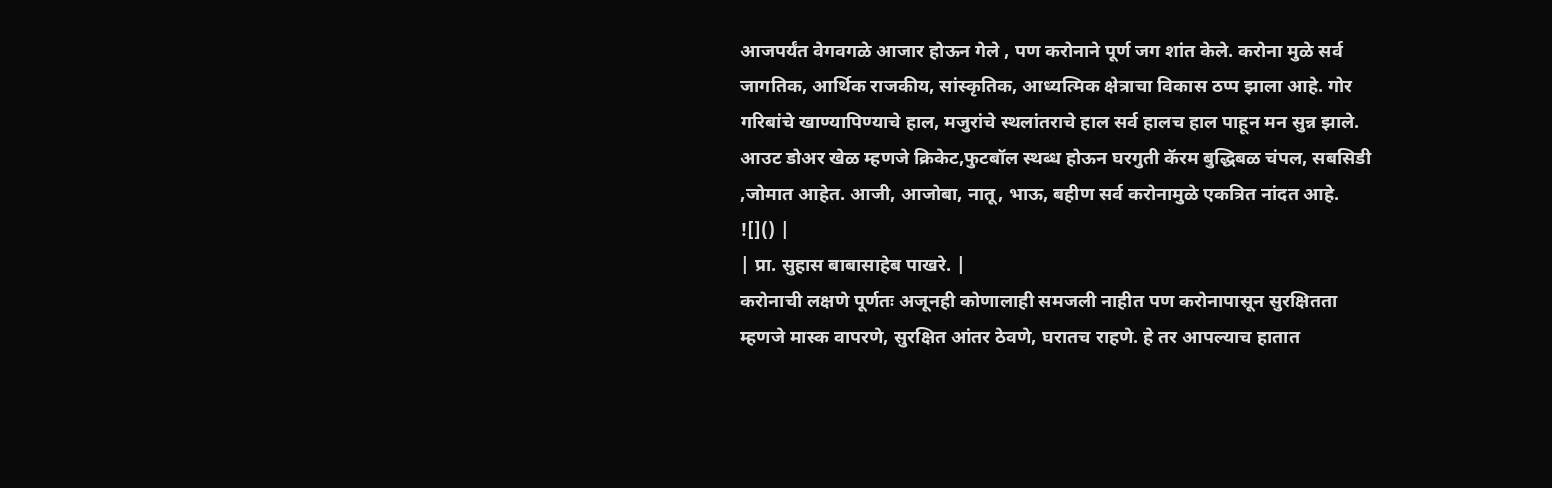आजपर्यंत वेगवगळे आजार होऊन गेले , पण करोनाने पूर्ण जग शांत केले. करोना मुळे सर्व जागतिक, आर्थिक राजकीय, सांस्कृतिक, आध्यत्मिक क्षेत्राचा विकास ठप्प झाला आहे. गोर गरिबांचे खाण्यापिण्याचे हाल, मजुरांचे स्थलांतराचे हाल सर्व हालच हाल पाहून मन सुन्न झाले. आउट डोअर खेळ म्हणजे क्रिकेट,फुटबॉल स्थब्ध होऊन घरगुती कॅरम बुद्धिबळ चंपल, सबसिडी ,जोमात आहेत. आजी, आजोबा, नातू, भाऊ, बहीण सर्व करोनामुळे एकत्रित नांदत आहे.
![]() |
| प्रा. सुहास बाबासाहेब पाखरे. |
करोनाची लक्षणे पूर्णतः अजूनही कोणालाही समजली नाहीत पण करोनापासून सुरक्षितता म्हणजे मास्क वापरणे, सुरक्षित आंतर ठेवणे, घरातच राहणे. हे तर आपल्याच हातात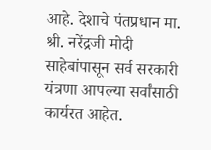आहे. देशाचे पंतप्रधान मा. श्री. नरेंद्रजी मोदी साहेबांपासून सर्व सरकारी यंत्रणा आपल्या सर्वांसाठी कार्यरत आहेत.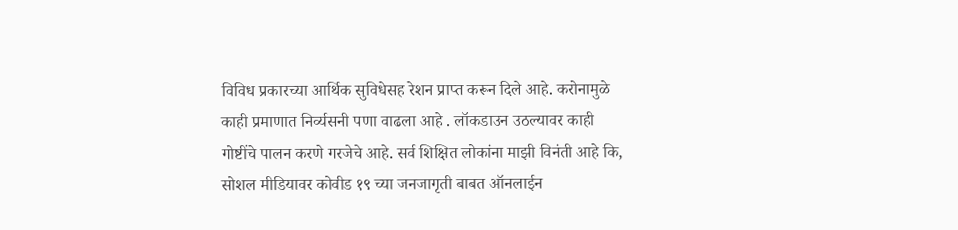विविध प्रकारच्या आर्थिक सुविधेसह रेशन प्राप्त करून दिले आहे. करोनामुळे काही प्रमाणात निर्व्यसनी पणा वाढला आहे . लॉकडाउन उठल्यावर काही गोष्टींचे पालन करणे गरजेचे आहे. सर्व शिक्षित लोकांना माझी विनंती आहे कि, सोशल मीडियावर कोवीड १९ च्या जनजागृती बाबत ऑनलाईन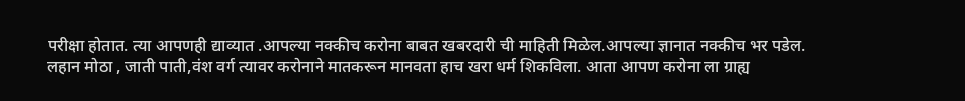परीक्षा होतात. त्या आपणही द्याव्यात .आपल्या नक्कीच करोना बाबत खबरदारी ची माहिती मिळेल.आपल्या ज्ञानात नक्कीच भर पडेल.
लहान मोठा , जाती पाती,वंश वर्ग त्यावर करोनाने मातकरून मानवता हाच खरा धर्म शिकविला. आता आपण करोना ला ग्राह्य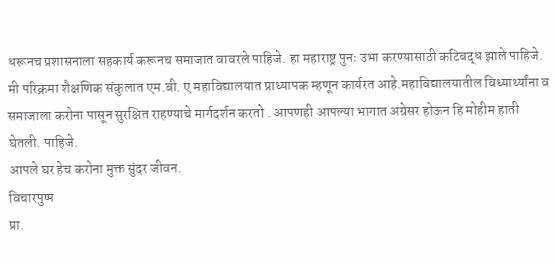धरूनच प्रशासनाला सहकार्य करूनच समाजात वावरले पाहिजे. हा महाराष्ट्र पुनः उभा करण्यासाठी कटिबद्ध झाले पाहिजे. मी परिक्रमा शैक्षणिक संकुलात एम.बी. ए महाविद्यालयात प्राध्यापक म्हणून कार्यरत आहे.महाविद्यालयातील विध्यार्थ्यांना व समाजाला करोना पासून सुरक्षित राहण्याचे मार्गदर्शन करतो . आपणही आपल्या भागात अग्रेसर होऊन हि मोहीम हाती घेतली. पाहिजे.
आपले घर हेच करोना मुक्त सुंदर जीवन.
विचारपुष्प
प्रा.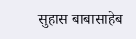सुहास बाबासाहेब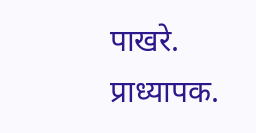पाखरे.
प्राध्यापक.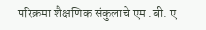परिक्रमा शैक्षणिक संकुलाचे एम .बी. ए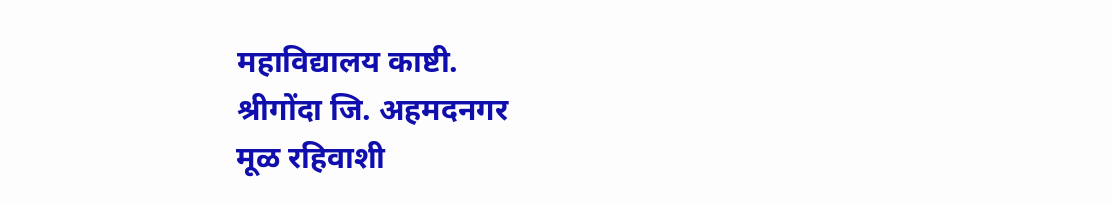महाविद्यालय काष्टी.
श्रीगोंदा जि. अहमदनगर
मूळ रहिवाशी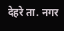देहरे ता. नगर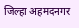जिल्हा अहमदनगर